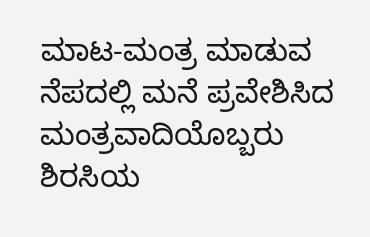ಮಾಟ-ಮಂತ್ರ ಮಾಡುವ ನೆಪದಲ್ಲಿ ಮನೆ ಪ್ರವೇಶಿಸಿದ ಮಂತ್ರವಾದಿಯೊಬ್ಬರು ಶಿರಸಿಯ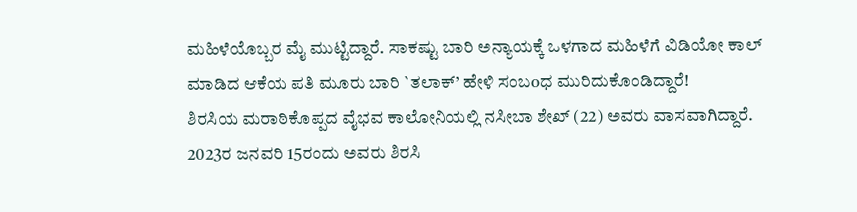ಮಹಿಳೆಯೊಬ್ಬರ ಮೈ ಮುಟ್ಟಿದ್ದಾರೆ. ಸಾಕಷ್ಟು ಬಾರಿ ಅನ್ಯಾಯಕ್ಕೆ ಒಳಗಾದ ಮಹಿಳೆಗೆ ವಿಡಿಯೋ ಕಾಲ್ ಮಾಡಿದ ಆಕೆಯ ಪತಿ ಮೂರು ಬಾರಿ `ತಲಾಕ್’ ಹೇಳಿ ಸಂಬoಧ ಮುರಿದುಕೊಂಡಿದ್ದಾರೆ!
ಶಿರಸಿಯ ಮರಾಠಿಕೊಪ್ಪದ ವೈಭವ ಕಾಲೋನಿಯಲ್ಲಿ ನಸೀಬಾ ಶೇಖ್ (22) ಅವರು ವಾಸವಾಗಿದ್ದಾರೆ. 2023ರ ಜನವರಿ 15ರಂದು ಅವರು ಶಿರಸಿ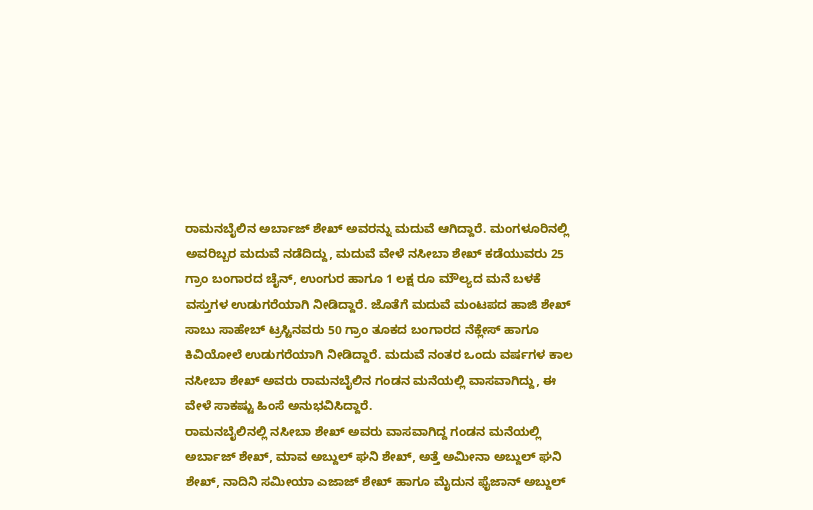ರಾಮನಬೈಲಿನ ಅರ್ಬಾಜ್ ಶೇಖ್ ಅವರನ್ನು ಮದುವೆ ಆಗಿದ್ದಾರೆ. ಮಂಗಳೂರಿನಲ್ಲಿ ಅವರಿಬ್ಬರ ಮದುವೆ ನಡೆದಿದ್ದು, ಮದುವೆ ವೇಳೆ ನಸೀಬಾ ಶೇಖ್ ಕಡೆಯುವರು 25 ಗ್ರಾಂ ಬಂಗಾರದ ಚೈನ್, ಉಂಗುರ ಹಾಗೂ 1 ಲಕ್ಷ ರೂ ಮೌಲ್ಯದ ಮನೆ ಬಳಕೆ ವಸ್ತುಗಳ ಉಡುಗರೆಯಾಗಿ ನೀಡಿದ್ದಾರೆ. ಜೊತೆಗೆ ಮದುವೆ ಮಂಟಪದ ಹಾಜಿ ಶೇಖ್ ಸಾಬು ಸಾಹೇಬ್ ಟ್ರಸ್ಟಿನವರು 50 ಗ್ರಾಂ ತೂಕದ ಬಂಗಾರದ ನೆಕ್ಲೇಸ್ ಹಾಗೂ ಕಿವಿಯೋಲೆ ಉಡುಗರೆಯಾಗಿ ನೀಡಿದ್ದಾರೆ. ಮದುವೆ ನಂತರ ಒಂದು ವರ್ಷಗಳ ಕಾಲ ನಸೀಬಾ ಶೇಖ್ ಅವರು ರಾಮನಬೈಲಿನ ಗಂಡನ ಮನೆಯಲ್ಲಿ ವಾಸವಾಗಿದ್ದು, ಈ ವೇಳೆ ಸಾಕಷ್ಟು ಹಿಂಸೆ ಅನುಭವಿಸಿದ್ದಾರೆ.
ರಾಮನಬೈಲಿನಲ್ಲಿ ನಸೀಬಾ ಶೇಖ್ ಅವರು ವಾಸವಾಗಿದ್ದ ಗಂಡನ ಮನೆಯಲ್ಲಿ ಅರ್ಬಾಜ್ ಶೇಖ್, ಮಾವ ಅಬ್ದುಲ್ ಘನಿ ಶೇಖ್, ಅತ್ತೆ ಅಮೀನಾ ಅಬ್ದುಲ್ ಘನಿ ಶೇಖ್, ನಾದಿನಿ ಸಮೀಯಾ ಎಜಾಜ್ ಶೇಖ್ ಹಾಗೂ ಮೈದುನ ಫೈಜಾನ್ ಅಬ್ದುಲ್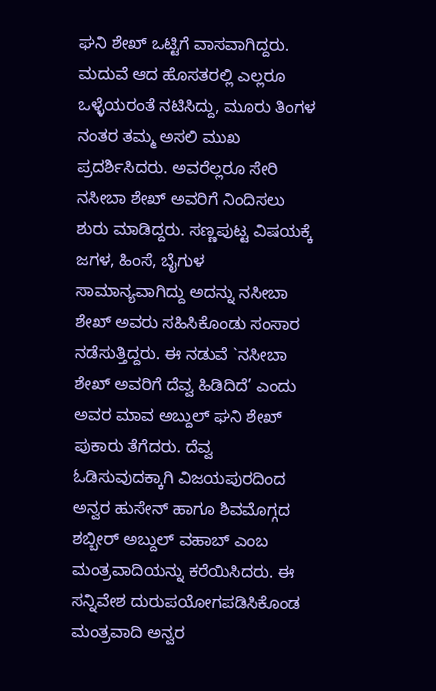ಘನಿ ಶೇಖ್ ಒಟ್ಟಿಗೆ ವಾಸವಾಗಿದ್ದರು. ಮದುವೆ ಆದ ಹೊಸತರಲ್ಲಿ ಎಲ್ಲರೂ ಒಳ್ಳೆಯರಂತೆ ನಟಿಸಿದ್ದು, ಮೂರು ತಿಂಗಳ ನಂತರ ತಮ್ಮ ಅಸಲಿ ಮುಖ ಪ್ರದರ್ಶಿಸಿದರು. ಅವರೆಲ್ಲರೂ ಸೇರಿ ನಸೀಬಾ ಶೇಖ್ ಅವರಿಗೆ ನಿಂದಿಸಲು ಶುರು ಮಾಡಿದ್ದರು. ಸಣ್ಣಪುಟ್ಟ ವಿಷಯಕ್ಕೆ ಜಗಳ, ಹಿಂಸೆ, ಬೈಗುಳ ಸಾಮಾನ್ಯವಾಗಿದ್ದು ಅದನ್ನು ನಸೀಬಾ ಶೇಖ್ ಅವರು ಸಹಿಸಿಕೊಂಡು ಸಂಸಾರ ನಡೆಸುತ್ತಿದ್ದರು. ಈ ನಡುವೆ `ನಸೀಬಾ ಶೇಖ್ ಅವರಿಗೆ ದೆವ್ವ ಹಿಡಿದಿದೆ’ ಎಂದು ಅವರ ಮಾವ ಅಬ್ದುಲ್ ಘನಿ ಶೇಖ್ ಪುಕಾರು ತೆಗೆದರು. ದೆವ್ವ ಓಡಿಸುವುದಕ್ಕಾಗಿ ವಿಜಯಪುರದಿಂದ ಅನ್ವರ ಹುಸೇನ್ ಹಾಗೂ ಶಿವಮೊಗ್ಗದ ಶಬ್ಬೀರ್ ಅಬ್ದುಲ್ ವಹಾಬ್ ಎಂಬ ಮಂತ್ರವಾದಿಯನ್ನು ಕರೆಯಿಸಿದರು. ಈ ಸನ್ನಿವೇಶ ದುರುಪಯೋಗಪಡಿಸಿಕೊಂಡ ಮಂತ್ರವಾದಿ ಅನ್ವರ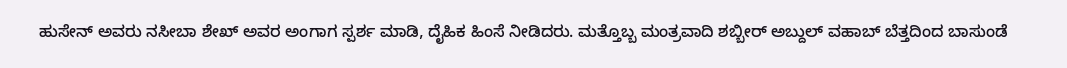ಹುಸೇನ್ ಅವರು ನಸೀಬಾ ಶೇಖ್ ಅವರ ಅಂಗಾಗ ಸ್ಪರ್ಶ ಮಾಡಿ, ದೈಹಿಕ ಹಿಂಸೆ ನೀಡಿದರು. ಮತ್ತೊಬ್ಬ ಮಂತ್ರವಾದಿ ಶಬ್ಬೀರ್ ಅಬ್ದುಲ್ ವಹಾಬ್ ಬೆತ್ತದಿಂದ ಬಾಸುಂಡೆ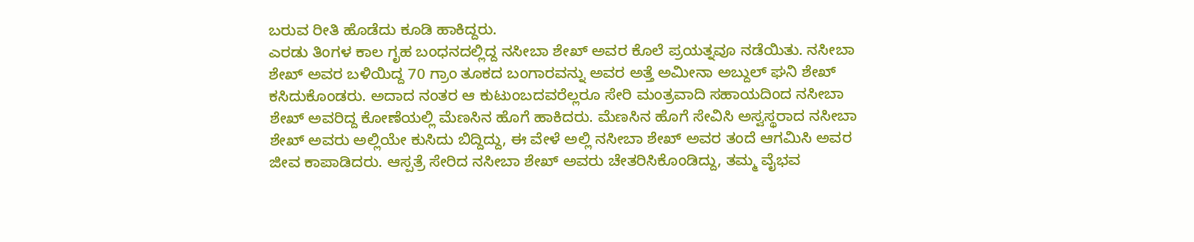ಬರುವ ರೀತಿ ಹೊಡೆದು ಕೂಡಿ ಹಾಕಿದ್ದರು.
ಎರಡು ತಿಂಗಳ ಕಾಲ ಗೃಹ ಬಂಧನದಲ್ಲಿದ್ದ ನಸೀಬಾ ಶೇಖ್ ಅವರ ಕೊಲೆ ಪ್ರಯತ್ನವೂ ನಡೆಯಿತು. ನಸೀಬಾ ಶೇಖ್ ಅವರ ಬಳಿಯಿದ್ದ 70 ಗ್ರಾಂ ತೂಕದ ಬಂಗಾರವನ್ನು ಅವರ ಅತ್ತೆ ಅಮೀನಾ ಅಬ್ದುಲ್ ಘನಿ ಶೇಖ್ ಕಸಿದುಕೊಂಡರು. ಅದಾದ ನಂತರ ಆ ಕುಟುಂಬದವರೆಲ್ಲರೂ ಸೇರಿ ಮಂತ್ರವಾದಿ ಸಹಾಯದಿಂದ ನಸೀಬಾ ಶೇಖ್ ಅವರಿದ್ದ ಕೋಣೆಯಲ್ಲಿ ಮೆಣಸಿನ ಹೊಗೆ ಹಾಕಿದರು. ಮೆಣಸಿನ ಹೊಗೆ ಸೇವಿಸಿ ಅಸ್ವಸ್ಥರಾದ ನಸೀಬಾ ಶೇಖ್ ಅವರು ಅಲ್ಲಿಯೇ ಕುಸಿದು ಬಿದ್ದಿದ್ದು, ಈ ವೇಳೆ ಅಲ್ಲಿ ನಸೀಬಾ ಶೇಖ್ ಅವರ ತಂದೆ ಆಗಮಿಸಿ ಅವರ ಜೀವ ಕಾಪಾಡಿದರು. ಆಸ್ಪತ್ರೆ ಸೇರಿದ ನಸೀಬಾ ಶೇಖ್ ಅವರು ಚೇತರಿಸಿಕೊಂಡಿದ್ದು, ತಮ್ಮ ವೈಭವ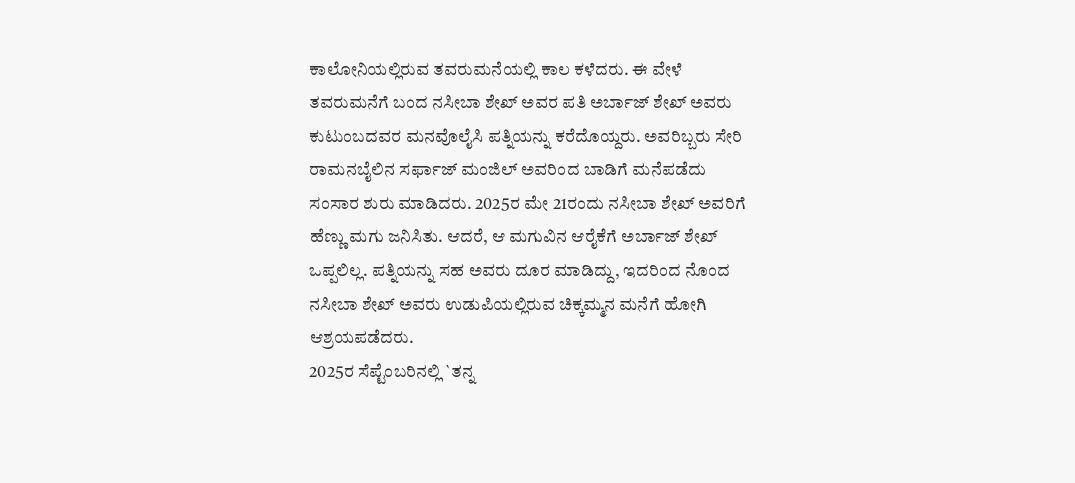ಕಾಲೋನಿಯಲ್ಲಿರುವ ತವರುಮನೆಯಲ್ಲಿ ಕಾಲ ಕಳೆದರು. ಈ ವೇಳೆ ತವರುಮನೆಗೆ ಬಂದ ನಸೀಬಾ ಶೇಖ್ ಅವರ ಪತಿ ಅರ್ಬಾಜ್ ಶೇಖ್ ಅವರು ಕುಟುಂಬದವರ ಮನವೊಲೈಸಿ ಪತ್ನಿಯನ್ನು ಕರೆದೊಯ್ದರು. ಅವರಿಬ್ಬರು ಸೇರಿ ರಾಮನಬೈಲಿನ ಸರ್ಫಾಜ್ ಮಂಜಿಲ್ ಅವರಿಂದ ಬಾಡಿಗೆ ಮನೆಪಡೆದು ಸಂಸಾರ ಶುರು ಮಾಡಿದರು. 2025ರ ಮೇ 21ರಂದು ನಸೀಬಾ ಶೇಖ್ ಅವರಿಗೆ ಹೆಣ್ಣು ಮಗು ಜನಿಸಿತು. ಆದರೆ, ಆ ಮಗುವಿನ ಆರೈಕೆಗೆ ಅರ್ಬಾಜ್ ಶೇಖ್ ಒಪ್ಪಲಿಲ್ಲ. ಪತ್ನಿಯನ್ನು ಸಹ ಅವರು ದೂರ ಮಾಡಿದ್ದು, ಇದರಿಂದ ನೊಂದ ನಸೀಬಾ ಶೇಖ್ ಅವರು ಉಡುಪಿಯಲ್ಲಿರುವ ಚಿಕ್ಕಮ್ಮನ ಮನೆಗೆ ಹೋಗಿ ಆಶ್ರಯಪಡೆದರು.
2025ರ ಸೆಪ್ಟೆಂಬರಿನಲ್ಲಿ `ತನ್ನ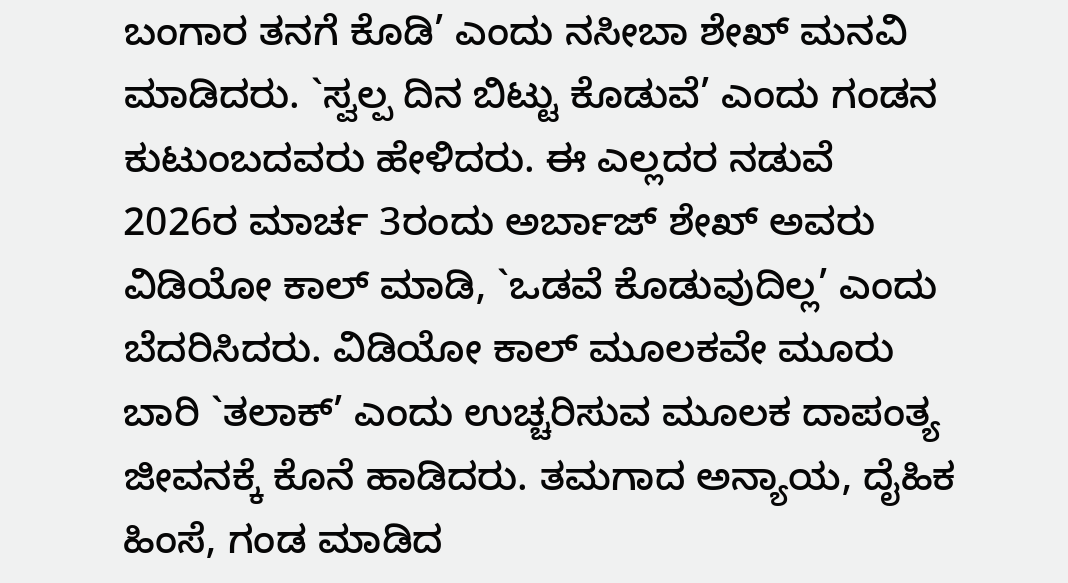ಬಂಗಾರ ತನಗೆ ಕೊಡಿ’ ಎಂದು ನಸೀಬಾ ಶೇಖ್ ಮನವಿ ಮಾಡಿದರು. `ಸ್ವಲ್ಪ ದಿನ ಬಿಟ್ಟು ಕೊಡುವೆ’ ಎಂದು ಗಂಡನ ಕುಟುಂಬದವರು ಹೇಳಿದರು. ಈ ಎಲ್ಲದರ ನಡುವೆ 2026ರ ಮಾರ್ಚ 3ರಂದು ಅರ್ಬಾಜ್ ಶೇಖ್ ಅವರು ವಿಡಿಯೋ ಕಾಲ್ ಮಾಡಿ, `ಒಡವೆ ಕೊಡುವುದಿಲ್ಲ’ ಎಂದು ಬೆದರಿಸಿದರು. ವಿಡಿಯೋ ಕಾಲ್ ಮೂಲಕವೇ ಮೂರು ಬಾರಿ `ತಲಾಕ್’ ಎಂದು ಉಚ್ಚರಿಸುವ ಮೂಲಕ ದಾಪಂತ್ಯ ಜೀವನಕ್ಕೆ ಕೊನೆ ಹಾಡಿದರು. ತಮಗಾದ ಅನ್ಯಾಯ, ದೈಹಿಕ ಹಿಂಸೆ, ಗಂಡ ಮಾಡಿದ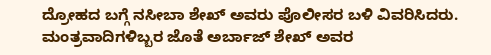ದ್ರೋಹದ ಬಗ್ಗೆ ನಸೀಬಾ ಶೇಖ್ ಅವರು ಪೊಲೀಸರ ಬಳಿ ವಿವರಿಸಿದರು. ಮಂತ್ರವಾದಿಗಳಿಬ್ಬರ ಜೊತೆ ಅರ್ಬಾಜ್ ಶೇಖ್ ಅವರ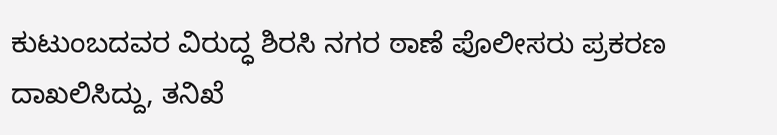ಕುಟುಂಬದವರ ವಿರುದ್ಧ ಶಿರಸಿ ನಗರ ಠಾಣೆ ಪೊಲೀಸರು ಪ್ರಕರಣ ದಾಖಲಿಸಿದ್ದು, ತನಿಖೆ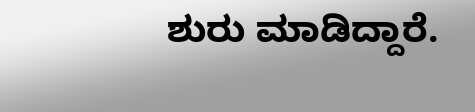ಶುರು ಮಾಡಿದ್ದಾರೆ.